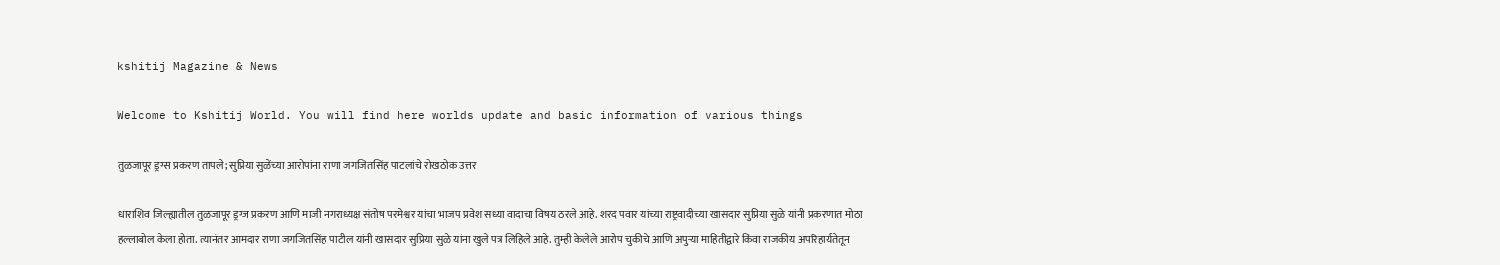kshitij Magazine & News

Welcome to Kshitij World. You will find here worlds update and basic information of various things

तुळजापूर ड्रग्स प्रकरण तापले; सुप्रिया सुळेंच्या आरोपांना राणा जगजितसिंह पाटलांचे रोखठोक उत्तर

धाराशिव जिल्ह्यातील तुळजापूर ड्रग्ज प्रकरण आणि माजी नगराध्यक्ष संतोष परमेश्वर यांचा भाजप प्रवेश सध्या वादाचा विषय ठरले आहे. शरद पवार यांच्या राष्ट्रवादीच्या खासदार सुप्रिया सुळे यांनी प्रकरणात मोठा हल्लाबोल केला होता. त्यानंतर आमदार राणा जगजितसिंह पाटील यांनी खासदार सुप्रिया सुळे यांना खुले पत्र लिहिले आहे. तुम्ही केलेले आरोप चुकीचे आणि अपुऱ्या माहितीद्वारे किंवा राजकीय अपरिहार्यतेतून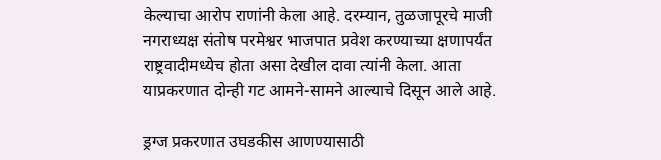केल्याचा आरोप राणांनी केला आहे. दरम्यान, तुळजापूरचे माजी नगराध्यक्ष संतोष परमेश्वर भाजपात प्रवेश करण्याच्या क्षणापर्यंत राष्ट्रवादीमध्येच होता असा देखील दावा त्यांनी केला. आता याप्रकरणात दोन्ही गट आमने-सामने आल्याचे दिसून आले आहे.

ड्रग्ज प्रकरणात उघडकीस आणण्यासाठी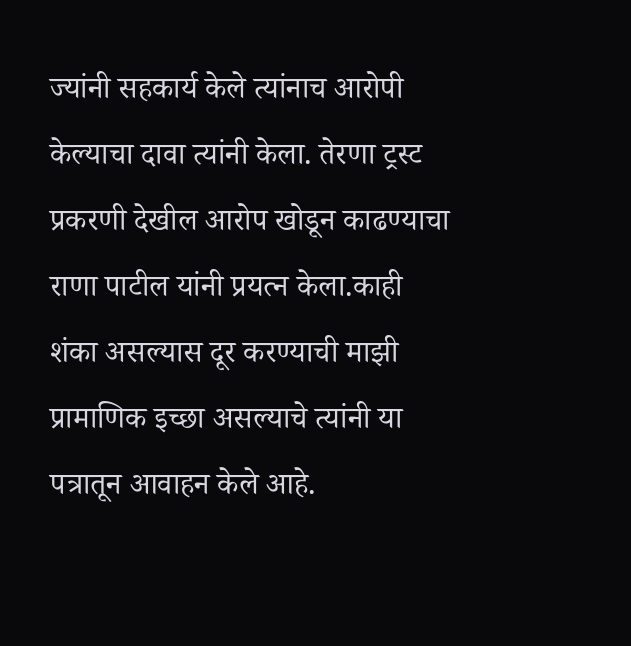ज्यांनी सहकार्य केले त्यांनाच आरोपी केल्याचा दावा त्यांनी केला. तेरणा ट्रस्ट प्रकरणी देखील आरोप खोडून काढण्याचा राणा पाटील यांनी प्रयत्न केला.काही शंका असल्यास दूर करण्याची माझी प्रामाणिक इच्छा असल्याचे त्यांनी या पत्रातून आवाहन केले आहे.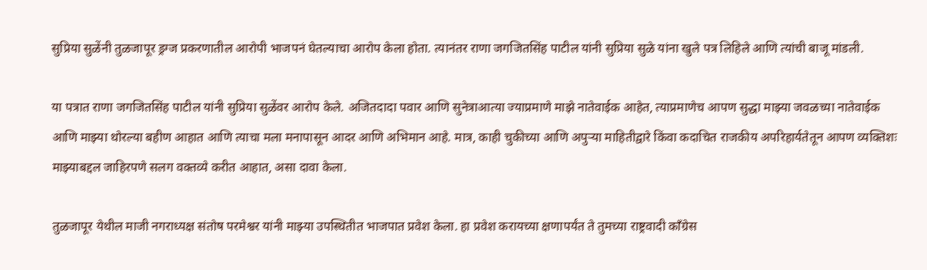सुप्रिया सुळेंनी तुळजापूर ड्रग्ज प्रकरणातील आरोपी भाजपनं घेतल्याचा आरोप केला होता. त्यानंतर राणा जगजितसिंह पाटील यांनी सुप्रिया सुळे यांना खुले पत्र लिहिले आणि त्यांची बाजू मांडली.

या पत्रात राणा जगजितसिंह पाटील यांनी सुप्रिया सुळेंवर आरोप केले. अजितदादा पवार आणि सुनेत्राआत्या ज्याप्रमाणे माझे नातेवाईक आहेत, त्याप्रमाणेच आपण सुद्धा माझ्या जवळच्या नातेवाईक आणि माझ्या थोरल्या बहीण आहात आणि त्याचा मला मनापासून आदर आणि अभिमान आहे. मात्र, काही चुकीच्या आणि अपुऱ्या माहितीद्वारे किंवा कदाचित राजकीय अपरिहार्यतेतून आपण व्यक्तिशः माझ्याबद्दल जाहिरपणे सलग वक्तव्ये करीत आहात, असा दावा केला.

तुळजापूर येथील माजी नगराध्यक्ष संतोष परमेश्वर यांनी माझ्या उपस्थितीत भाजपात प्रवेश केला. हा प्रवेश करायच्या क्षणापर्यंत ते तुमच्या राष्ट्रवादी कॉंग्रेस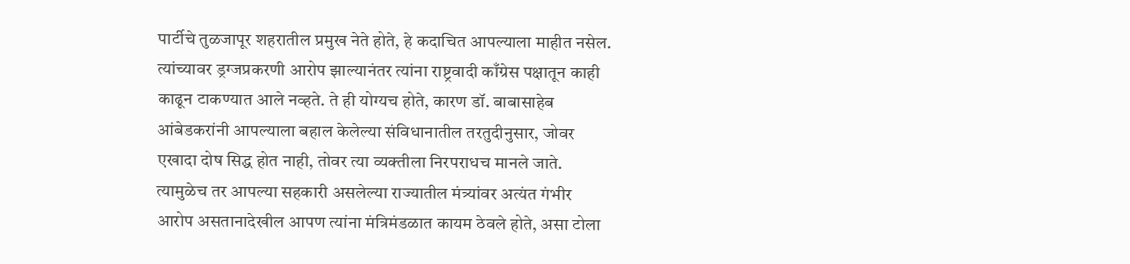पार्टीचे तुळजापूर शहरातील प्रमुख नेते होते, हे कदाचित आपल्याला माहीत नसेल. त्यांच्यावर ड्रग्जप्रकरणी आरोप झाल्यानंतर त्यांना राष्ट्रवादी काँग्रेस पक्षातून काही काढून टाकण्यात आले नव्हते. ते ही योग्यच होते, कारण डॉ. बाबासाहेब आंबेडकरांनी आपल्याला बहाल केलेल्या संविधानातील तरतुदीनुसार, जोवर एखादा दोष सिद्ध होत नाही, तोवर त्या व्यक्तीला निरपराधच मानले जाते. त्यामुळेच तर आपल्या सहकारी असलेल्या राज्यातील मंत्र्यांवर अत्यंत गंभीर आरोप असतानादेखील आपण त्यांना मंत्रिमंडळात कायम ठेवले होते, असा टोला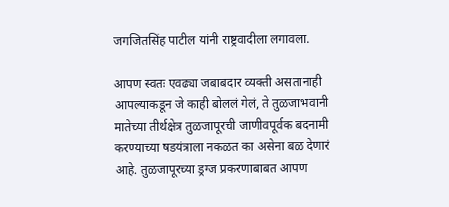जगजितसिंह पाटील यांनी राष्ट्रवादीला लगावला.

आपण स्वतः एवढ्या जबाबदार व्यक्ती असतानाही आपल्याकडून जे काही बोललं गेलं, ते तुळजाभवानी मातेच्या तीर्थक्षेत्र तुळजापूरची जाणीवपूर्वक बदनामी करण्याच्या षडयंत्राला नकळत का असेना बळ देणारं आहे. तुळजापूरच्या ड्रग्ज प्रकरणाबाबत आपण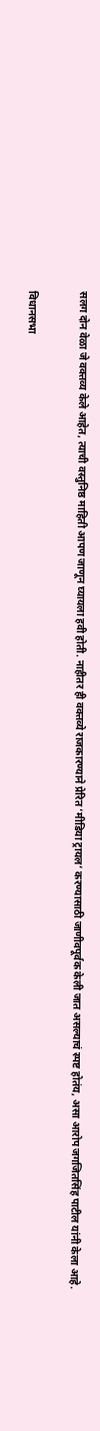सलग दोन वेळा जे वक्तव्य केले आहेत, त्याची वस्तुनिष्ठ माहिती आपण जाणून घ्यायला हवी होती. नाहीतर ही वक्तव्ये राजकारण्याने प्रेरित ‘मीडिया ट्रायल’ करण्यासाठी जाणीवपूर्वक केली जात असल्याचं स्पष्ट होतंय, असा आरोप जगजितसिंह पाटील यांनी केला आहे.

विधानसभा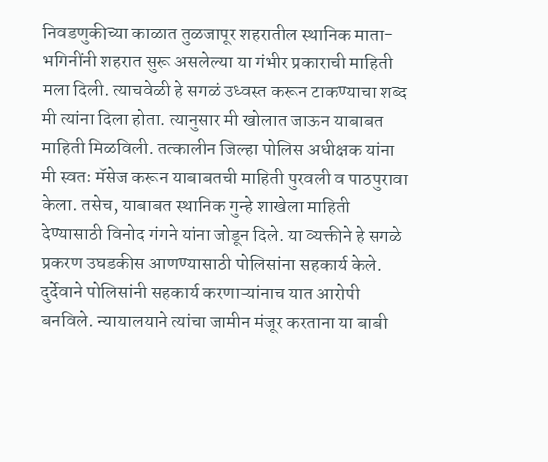निवडणुकीच्या काळात तुळजापूर शहरातील स्थानिक माता-भगिनींनी शहरात सुरू असलेल्या या गंभीर प्रकाराची माहिती मला दिली. त्याचवेळी हे सगळं उध्वस्त करून टाकण्याचा शब्द मी त्यांना दिला होता. त्यानुसार मी खोलात जाऊन याबाबत माहिती मिळविली. तत्कालीन जिल्हा पोलिस अधीक्षक यांना मी स्वतः मॅसेज करून याबाबतची माहिती पुरवली व पाठपुरावा केला. तसेच, याबाबत स्थानिक गुन्हे शाखेला माहिती देण्यासाठी विनोद गंगने यांना जोडून दिले. या व्यक्तीने हे सगळे प्रकरण उघडकीस आणण्यासाठी पोलिसांना सहकार्य केले. दुर्देवाने पोलिसांनी सहकार्य करणाऱ्यांनाच यात आरोपी बनविले. न्यायालयाने त्यांचा जामीन मंजूर करताना या बाबी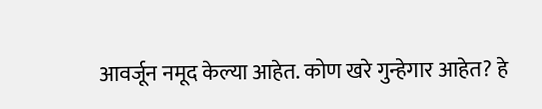आवर्जून नमूद केल्या आहेत. कोण खरे गुन्हेगार आहेत? हे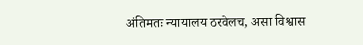अंतिमतः न्यायालय ठरवेलच, असा विश्वास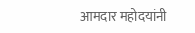आमदार महोदयांनी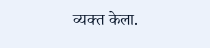व्यक्त केला.